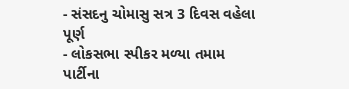- સંસદનુ ચોમાસુ સત્ર 3 દિવસ વહેલા પૂર્ણ
- લોકસભા સ્પીકર મળ્યા તમામ પાર્ટીના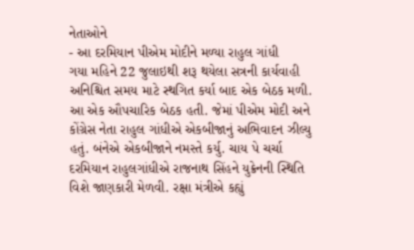નેતાઓને
- આ દરમિયાન પીએમ મોદીને મળ્યા રાહુલ ગાંધી
ગયા મહિને 22 જુલાઇથી શરૂ થયેલા સત્રની કાર્યવાહી અનિશ્ચિત સમય માટે સ્થગિત કર્યા બાદ એક બેઠક મળી. આ એક ઔપચારિક બેઠક હતી. જેમાં પીએમ મોદી અને કોંગ્રેસ નેતા રાહુલ ગાંધીએ એકબીજાનું અભિવાદન ઝીલ્યુ હતું. બંનેએ એકબીજાને નમસ્તે કર્યુ. ચાય પે ચર્ચા દરમિયાન રાહુલગાંધીએ રાજનાથ સિંહને યુક્રેનની સ્થિતિ વિશે જાણકારી મેળવી. રક્ષા મંત્રીએ કહ્યું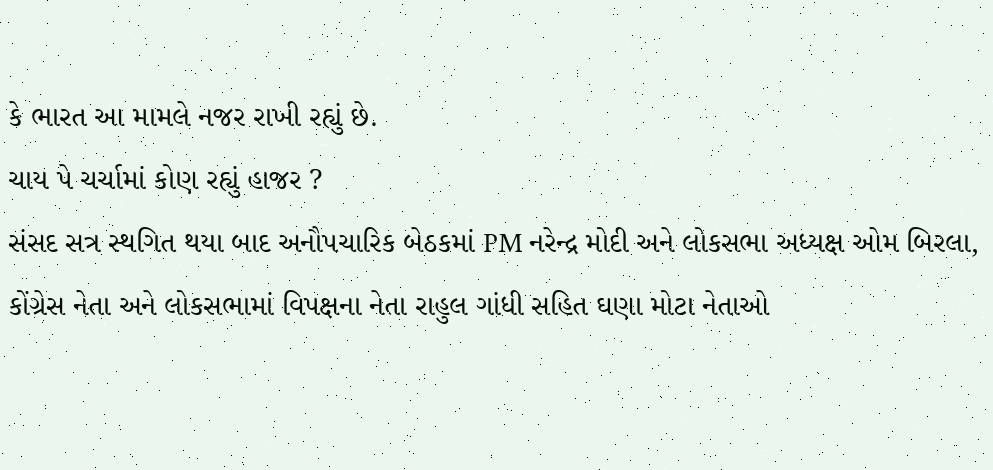કે ભારત આ મામલે નજર રાખી રહ્યું છે.
ચાય પે ચર્ચામાં કોણ રહ્યું હાજર ?
સંસદ સત્ર સ્થગિત થયા બાદ અનૌપચારિક બેઠકમાં PM નરેન્દ્ર મોદી અને લોકસભા અધ્યક્ષ ઓમ બિરલા, કોંગ્રેસ નેતા અને લોકસભામાં વિપક્ષના નેતા રાહુલ ગાંધી સહિત ઘણા મોટા નેતાઓ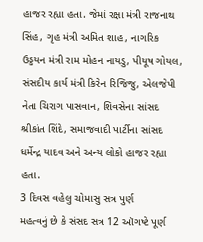હાજર રહ્યા હતા. જેમાં રક્ષા મંત્રી રાજનાથ સિંહ, ગૃહ મંત્રી અમિત શાહ, નાગરિક ઉડ્ડયન મંત્રી રામ મોહન નાયડુ, પીયૂષ ગોયલ, સંસદીય કાર્ય મંત્રી કિરેન રિજિજુ, એલજેપી નેતા ચિરાગ પાસવાન, શિવસેના સાંસદ શ્રીકાંત શિંદે, સમાજવાદી પાર્ટીના સાંસદ ધર્મેન્દ્ર યાદવ અને અન્ય લોકો હાજર રહ્યા હતા.
3 દિવસ વહેલુ ચોમાસુ સત્ર પુર્ણ
મહત્વનું છે કે સંસદ સત્ર 12 ઑગષ્ટે પૂર્ણ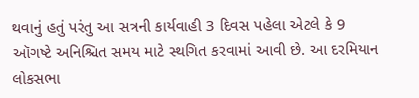થવાનું હતું પરંતુ આ સત્રની કાર્યવાહી 3 દિવસ પહેલા એટલે કે 9 ઑગષ્ટે અનિશ્ચિત સમય માટે સ્થગિત કરવામાં આવી છે. આ દરમિયાન લોકસભા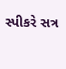સ્પીકરે સત્ર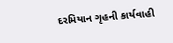દરમિયાન ગૃહની કાર્યવાહી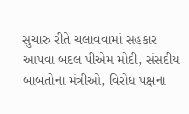સુચારુ રીતે ચલાવવામાં સહકાર આપવા બદલ પીએમ મોદી, સંસદીય બાબતોના મંત્રીઓ, વિરોધ પક્ષના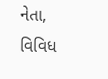નેતા, વિવિધ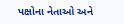પક્ષોના નેતાઓ અને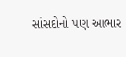સાંસદોનો પણ આભાર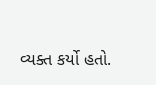વ્યક્ત કર્યો હતો.